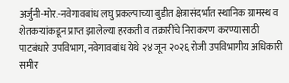अर्जुनी-मोर.-नवेगावबांध लघु प्रकल्पाच्या बुडीत क्षेत्रासंदर्भात स्थानिक ग्रामस्थ व शेतकऱ्यांकडून प्राप्त झालेल्या हरकती व तक्रारींचे निराकरण करण्यासाठी पाटबंधारे उपविभाग, नवेगावबांध येथे २४ जून २०२६ रोजी उपविभागीय अधिकारी समीर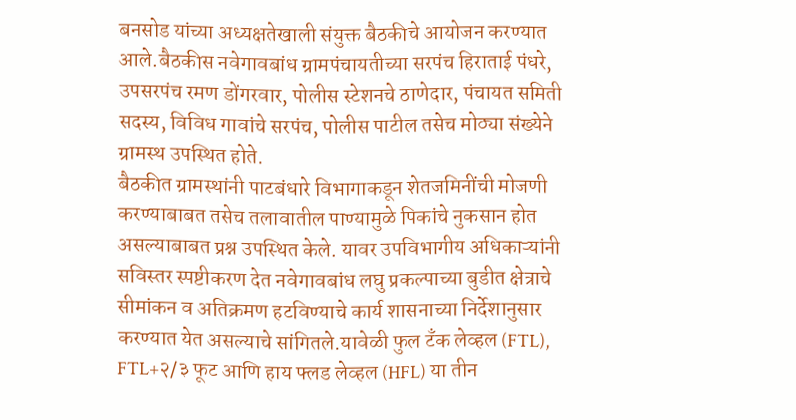बनसोड यांच्या अध्यक्षतेखाली संयुक्त बैठकीचे आयोजन करण्यात आले.बैठकीस नवेगावबांध ग्रामपंचायतीच्या सरपंच हिराताई पंधरे, उपसरपंच रमण डोंगरवार, पोलीस स्टेशनचे ठाणेदार, पंचायत समिती सदस्य, विविध गावांचे सरपंच, पोलीस पाटील तसेच मोठ्या संख्येने ग्रामस्थ उपस्थित होते.
बैठकीत ग्रामस्थांनी पाटबंधारे विभागाकडून शेतजमिनींची मोजणी करण्याबाबत तसेच तलावातील पाण्यामुळे पिकांचे नुकसान होत असल्याबाबत प्रश्न उपस्थित केले. यावर उपविभागीय अधिकाऱ्यांनी सविस्तर स्पष्टीकरण देत नवेगावबांध लघु प्रकल्पाच्या बुडीत क्षेत्राचे सीमांकन व अतिक्रमण हटविण्याचे कार्य शासनाच्या निर्देशानुसार करण्यात येत असल्याचे सांगितले.यावेळी फुल टँक लेव्हल (FTL), FTL+२/३ फूट आणि हाय फ्लड लेव्हल (HFL) या तीन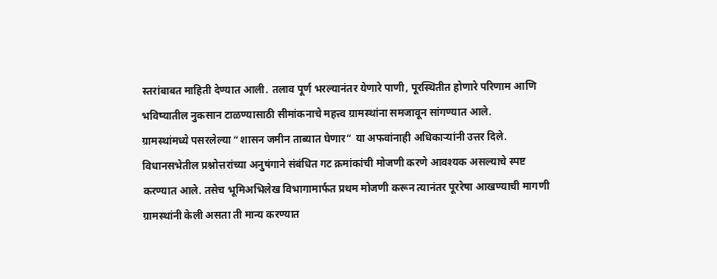स्तरांबाबत माहिती देण्यात आली. तलाव पूर्ण भरल्यानंतर येणारे पाणी, पूरस्थितीत होणारे परिणाम आणि भविष्यातील नुकसान टाळण्यासाठी सीमांकनाचे महत्त्व ग्रामस्थांना समजावून सांगण्यात आले.
ग्रामस्थांमध्ये पसरलेल्या “शासन जमीन ताब्यात घेणार” या अफवांनाही अधिकाऱ्यांनी उत्तर दिले. विधानसभेतील प्रश्नोत्तरांच्या अनुषंगाने संबंधित गट क्रमांकांची मोजणी करणे आवश्यक असल्याचे स्पष्ट करण्यात आले. तसेच भूमिअभिलेख विभागामार्फत प्रथम मोजणी करून त्यानंतर पूररेषा आखण्याची मागणी ग्रामस्थांनी केली असता ती मान्य करण्यात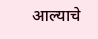आल्याचे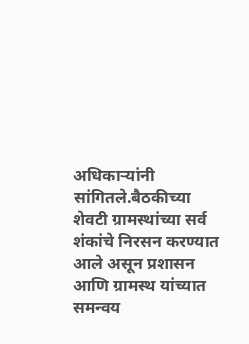अधिकाऱ्यांनी सांगितले.बैठकीच्या शेवटी ग्रामस्थांच्या सर्व शंकांचे निरसन करण्यात आले असून प्रशासन आणि ग्रामस्थ यांच्यात समन्वय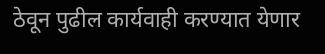ठेवून पुढील कार्यवाही करण्यात येणार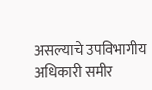असल्याचे उपविभागीय अधिकारी समीर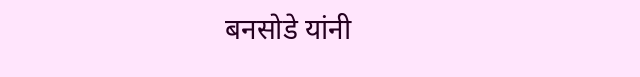बनसोडे यांनी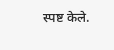स्पष्ट केले.